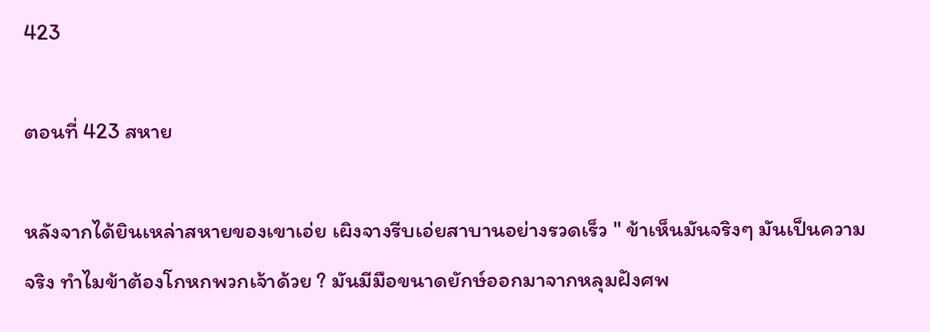423

ตอนที่ 423 สหาย

หลังจากได้ยินเหล่าสหายของเขาเอ่ย เผิงจางรีบเอ่ยสาบานอย่างรวดเร็ว " ข้าเห็นมันจริงๆ มันเป็นความจริง ทำไมข้าต้องโกหกพวกเจ้าด้วย ? มันมีมือขนาดยักษ์ออกมาจากหลุมฝังศพ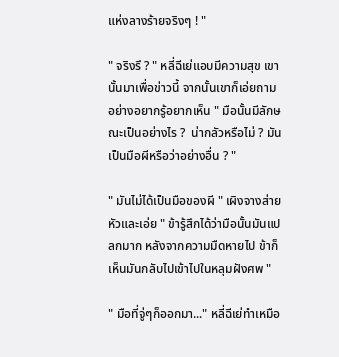แห่งลางร้ายจริงๆ ! "

" จริงรึ ? " หลี่ฉีเย่แอบมีความสุข เขานั้นมาเพื่อข่าวนี้ จากนั้นเขาก็เอ่ยถามอย่างอยากรู้อยากเห็น " มือนั้นมีลักษณะเป็นอย่างไร ?  น่ากลัวหรือไม่ ? มันเป็นมือผีหรือว่าอย่างอื่น ? "

" มันไม่ได้เป็นมือของผี " เผิงจางส่ายหัวและเอ่ย " ข้ารู้สึกได้ว่ามือนั้นมันแปลกมาก หลังจากความมืดหายไป ข้าก็เห็นมันกลับไปเข้าไปในหลุมฝังศพ "

" มือที่จู่ๆก็ออกมา..." หลี่ฉีเย่ทำเหมือ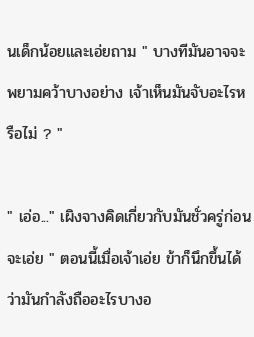นเด็กน้อยและเอ่ยถาม " บางทีมันอาจจะพยามคว้าบางอย่าง เจ้าเห็นมันจับอะไรหรือไม่ ? "

" เอ่อ..." เผิงจางคิดเกี่ยวกับมันชั่วครู่ก่อนจะเอ่ย " ตอนนี้เมื่อเจ้าเอ่ย ข้าก็นึกขึ้นได้ว่ามันกำลังถืออะไรบางอ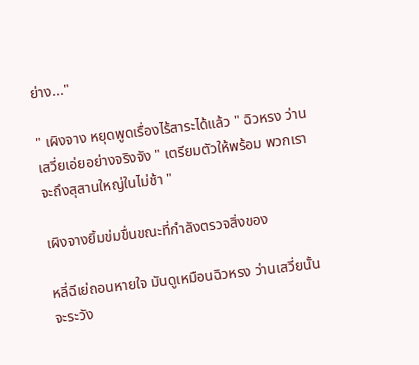ย่าง..."

" เผิงจาง หยุดพูดเรื่องไร้สาระได้แล้ว " ฉิวหรง ว่านเสวี่ยเอ่ยอย่างจริงจัง " เตรียมตัวให้พร้อม พวกเราจะถึงสุสานใหญ่ในไม่ช้า "

เผิงจางยิ้มข่มขื่นขณะที่กำลังตรวจสิ่งของ

หลี่ฉีเย่ถอนหายใจ มันดูเหมือนฉิวหรง ว่านเสวี่ยนั้นจะระวัง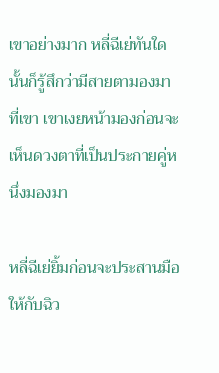เขาอย่างมาก หลี่ฉีเย่ทันใดนั้นก็รู้สึกว่ามีสายตามองมาที่เขา เขาเงยหน้ามองก่อนจะเห็นดวงตาที่เป็นประกายคู่หนึ่งมองมา

หลี่ฉีเย่ยิ้มก่อนจะประสานมือให้กับฉิว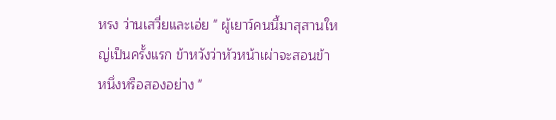หรง ว่านเสวี่ยและเอ่ย " ผู้เยาว์คนนี้มาสุสานใหญ่เป็นครั้งแรก ข้าหวังว่าหัวหน้าเผ่าจะสอนข้าหนึ่งหรือสองอย่าง "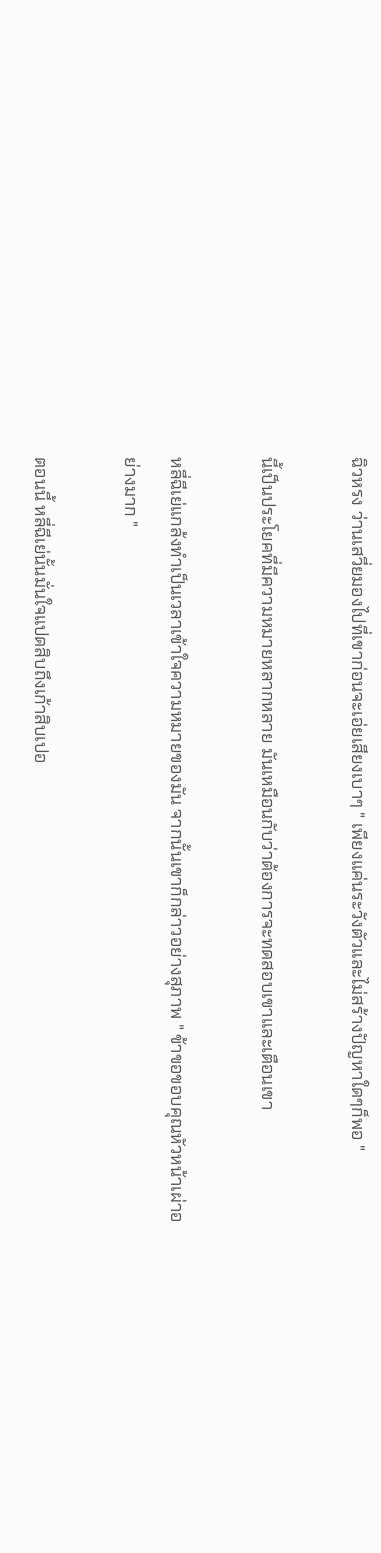ฉิวหรง ว่านเสวี่ยมองไปที่เขาก่อนจะเอ่ยเสียงเบาๆ " เพียงแค่นระวังตัวและไม่สร้างปัญหาใดๆก็พอ "

นี้เป็นประโยคที่มีความหมายหลากหลาย มันเหมือนกับว่าต้องการจะทดสอบเขาและเตือนเขา

หลี่ฉีเย่แกล้งทำเป็นเวลาเข้าใจความหมายของมัน จากนั้นเขาก็กล่าวอย่างสุภาพ " ข้าขอขอบคุณหัวหน้าเผ่าอย่างมาก "

ตอนนี้ หลี่ฉีเย่นั้นมั่นใจแปดสิบถึงเก้าสิบเปอ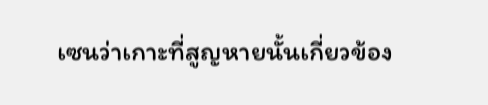เซนว่าเกาะที่สูญหายนั้นเกี่ยวข้อง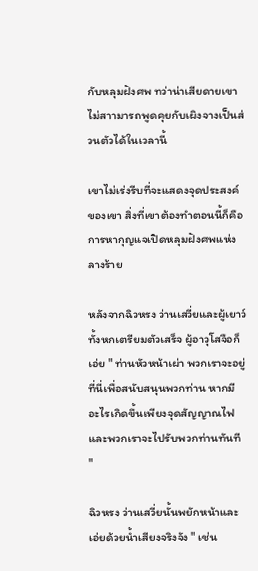กับหลุมฝังศพ ทว่าน่าเสียดายเขาไม่สาามารถพูดคุยกับเผิงจางเป็นส่วนตัวได้ในเวลานี้

เขาไม่เร่งรีบที่จะแสดงจุดประสงค์ของเขา สิ่งที่เขาต้องทำตอนนี้ก็คือการหากุญแจเปิดหลุมฝังศพแห่งลางร้าย

หลังจากฉิวหรง ว่านเสวี่ยและผู้เยาว์ทั้งหกเตรียมตัวเสร็จ ผู้อาวุโสจือก็เอ่ย " ท่านหัวหน้าเผ่า พวกเราจะอยู่ที่นี่เพื่อสนับสนุนพวกท่าน หากมีอะไรเกิดขึ้นเพียงจุดสัญญาณไฟและพวกเราจะไปรับพวกท่านทันที "

ฉิวหรง ว่านเสวี่ยนั้นพยักหน้าและเอ่ยด้วยน้ำเสียงจริงจัง " เช่น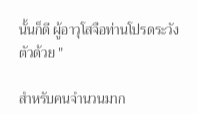นั้นก็ดี ผู้อาวุโสจือท่านโปรดระวังตัวด้วย "

สำหรับคนจำนวนมาก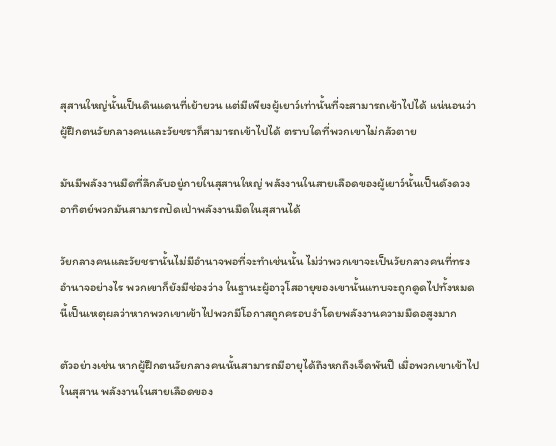สุสานใหญ่นั้นเป็นดินแดนที่เย้ายวน แต่มีเพียงผู้เยาว์เท่านั้นที่จะสามารถเข้าไปได้ แน่นอนว่าผู้ฝึกตนวัยกลางคนและวัยชราก็สามารถเข้าไปได้ ตราบใดที่พวกเขาไม่กลัวตาย

มันมีพลังงานมืดที่ลึกลับอยู่ภายในสุสานใหญ่ พลังงานในสายเลือดของผู้เยาว์นั้นเป็นดังดวงอาทิตย์พวกมันสามารถปัดเป่าพลังงานมืดในสุสานได้

วัยกลางคนและวัยชรานั้นไม่มีอำนาจพอที่จะทำเช่นนั้น ไม่ว่าพวกเขาจะเป็นวัยกลางคนที่ทรงอำนาจอย่างไร พวกเขาก็ยังมีช่องว่าง ในฐานะผู้อาวุโสอายุของเขานั้นแทบจะถูกดูดไปทั้งหมด นี้เป็นเหตุผลว่าหากพวกเขาเข้าไปพวกมีโอกาสถูกครอบงำโดยพลังงานความมืดอสูงมาก

ตัวอย่างเช่น หากผู้ฝึกตนวัยกลางคนนั้นสามารถมีอายุได้ถึงหกถึงเจ็ดพันปี เมื่อพวกเขาเข้าไปในสุสาน พลังงานในสายเลือดของ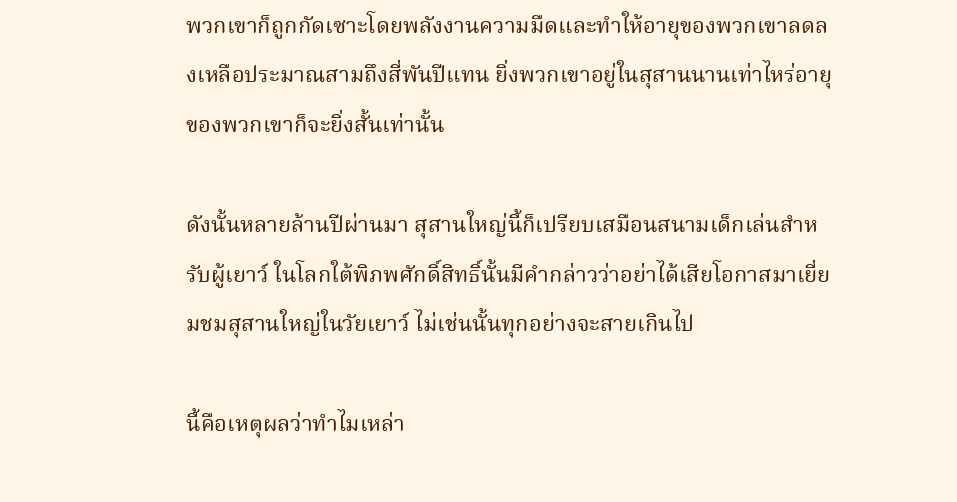พวกเขาก็ถูกกัดเซาะโดยพลังงานความมืดและทำให้อายุของพวกเขาลดลงเหลือประมาณสามถึงสี่พันปีแทน ยิ่งพวกเขาอยู่ในสุสานนานเท่าไหร่อายุของพวกเขาก็จะยิ่งสั้นเท่านั้น

ดังนั้นหลายล้านปีผ่านมา สุสานใหญ่นี้ก็เปรียบเสมือนสนามเด็กเล่นสำหรับผู้เยาว์ ในโลกใต้พิภพศักดิ์สิทธิ์นั้นมีคำกล่าวว่าอย่าได้เสียโอกาสมาเยี่ยมชมสุสานใหญ่ในวัยเยาว์ ไม่เช่นนั้นทุกอย่างจะสายเกินไป

นี้คือเหตุผลว่าทำไมเหล่า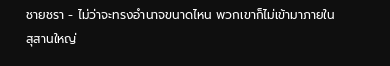ชายชรา - ไม่ว่าจะทรงอำนาจขนาดไหน พวกเขาก็ไม่เข้ามาภายในสุสานใหญ่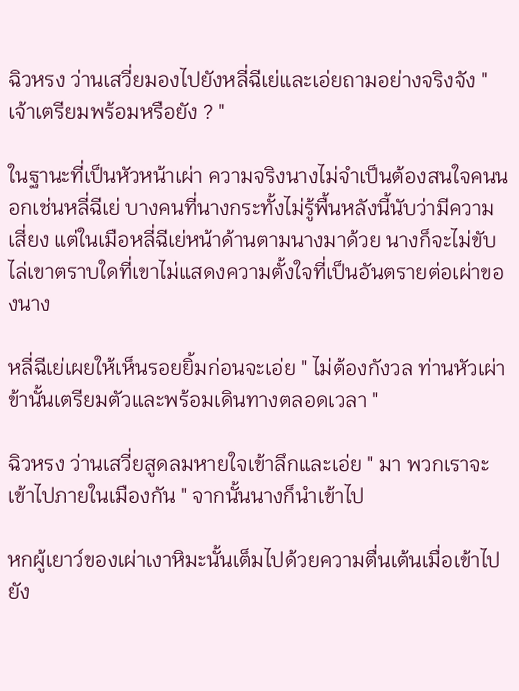ฉิวหรง ว่านเสวี่ยมองไปยังหลี่ฉีเย่และเอ่ยถามอย่างจริงจัง " เจ้าเตรียมพร้อมหรือยัง ? "

ในฐานะที่เป็นหัวหน้าเผ่า ความจริงนางไม่จำเป็นต้องสนใจคนนอกเช่นหลี่ฉีเย่ บางคนที่นางกระทั้งไม่รู้พื้นหลังนี้นับว่ามีความเสี่ยง แต่ในเมือหลี่ฉีเย่หน้าด้านตามนางมาด้วย นางก็จะไม่ขับไล่เขาตราบใดที่เขาไม่แสดงความตั้งใจที่เป็นอันตรายต่อเผ่าของนาง

หลี่ฉีเย่เผยให้เห็นรอยยิ้มก่อนจะเอ่ย " ไม่ต้องกังวล ท่านหัวเผ่า ข้านั้นเตรียมตัวและพร้อมเดินทางตลอดเวลา "

ฉิวหรง ว่านเสวี่ยสูดลมหายใจเข้าลึกและเอ่ย " มา พวกเราจะเข้าไปภายในเมืองกัน " จากนั้นนางก็นำเข้าไป

หกผู้เยาว์ของเผ่าเงาหิมะนั้นเต็มไปด้วยความตื่นเต้นเมื่อเข้าไปยัง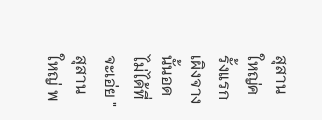สุสานใหญ่ครั้งแรก เผิงจางนั้นอดไม่ได้ที่จะเอ่ย " สุสานใหญ่ พ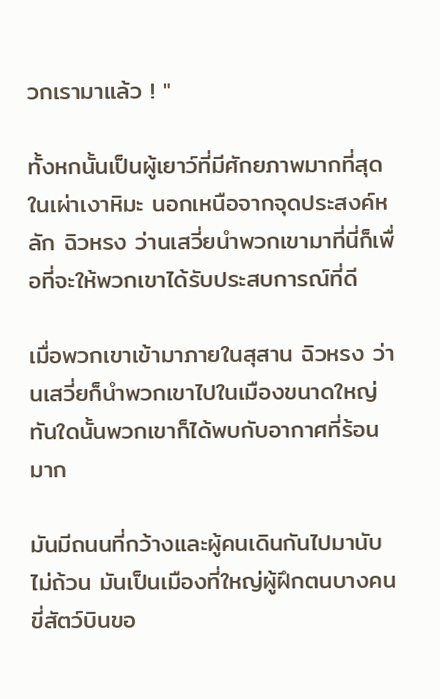วกเรามาแล้ว ! "

ทั้งหกนั้นเป็นผู้เยาว์ที่มีศักยภาพมากที่สุดในเผ่าเงาหิมะ นอกเหนือจากจุดประสงค์หลัก ฉิวหรง ว่านเสวี่ยนำพวกเขามาที่นี่ก็เพื่อที่จะให้พวกเขาได้รับประสบการณ์ที่ดี

เมื่อพวกเขาเข้ามาภายในสุสาน ฉิวหรง ว่านเสวี่ยก็นำพวกเขาไปในเมืองขนาดใหญ่ ทันใดนั้นพวกเขาก็ได้พบกับอากาศที่ร้อนมาก

มันมีถนนที่กว้างและผู้คนเดินกันไปมานับไม่ถ้วน มันเป็นเมืองที่ใหญ่ผู้ฝึกตนบางคนขี่สัตว์บินขอ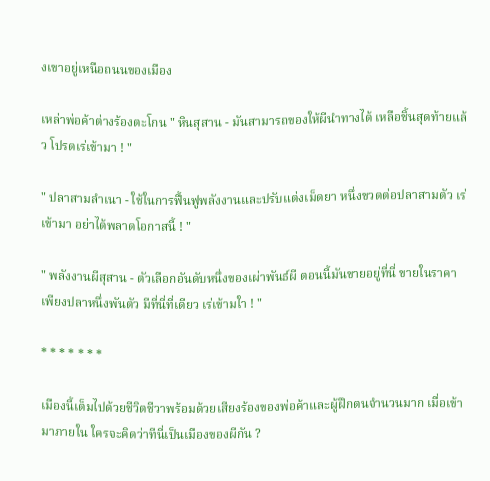งเขาอยู่เหนือถนนของเมือง

เหล่าพ่อค้าต่างร้องตะโกน " หินสุสาน - มันสามารถของให้ผีนำทางได้ เหลือชิ้นสุดท้ายแล้ว โปรดเร่เข้ามา ! "

" ปลาสามลำเนา - ใช้ในการฟื้นฟูพลังงานและปรับแต่งเม็ดยา หนึ่งขวดต่อปลาสามตัว เร่เข้ามา อย่าได้พลาดโอกาสนี้ ! "

" พลังงานผีสุสาน - ตัวเลือกอันดับหนึ่งของเผ่าพันธ์ผี ตอนนี้มันขายอยู่ที่นี่ ขายในราคาเพียงปลาหนึ่งพันตัว มีที่นี่ที่เดียว เร่เข้ามใา ! "

* * * * * * *

เมืองนี้เต็มไปด้วยชีวิตชีวาพร้อมด้วยเสียงร้องของพ่อค้าและผู้ฝึกตนจำนวนมาก เมื่อเข้ามาภายใน ใครจะคิดว่าทีนี่เป็นเมืองของผีกัน ?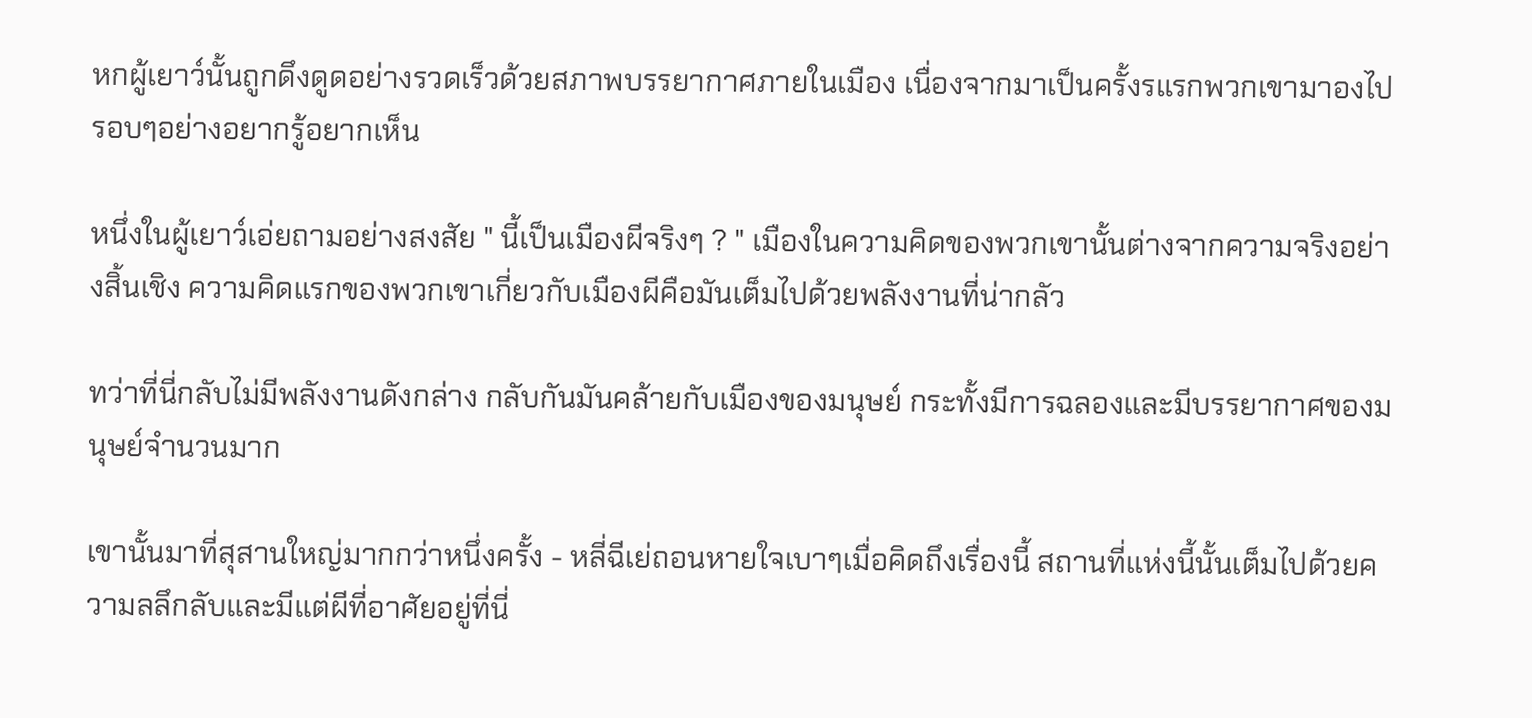หกผู้เยาว์นั้นถูกดึงดูดอย่างรวดเร็วด้วยสภาพบรรยากาศภายในเมือง เนื่องจากมาเป็นครั้งรแรกพวกเขามาองไปรอบๆอย่างอยากรู้อยากเห็น

หนึ่งในผู้เยาว์เอ่ยถามอย่างสงสัย " นี้เป็นเมืองผีจริงๆ ? " เมืองในความคิดของพวกเขานั้นต่างจากความจริงอย่างสิ้นเชิง ความคิดแรกของพวกเขาเกี่ยวกับเมืองผีคือมันเต็มไปด้วยพลังงานที่น่ากลัว

ทว่าที่นี่กลับไม่มีพลังงานดังกล่าง กลับกันมันคล้ายกับเมืองของมนุษย์ กระทั้งมีการฉลองและมีบรรยากาศของมนุษย์จำนวนมาก

เขานั้นมาที่สุสานใหญ่มากกว่าหนึ่งครั้ง - หลี่ฉีเย่ถอนหายใจเบาๆเมื่อคิดถึงเรื่องนี้ สถานที่แห่งนี้นั้นเต็มไปด้วยความลลึกลับและมีแต่ผีที่อาศัยอยู่ที่นี่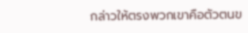กล่าวให้ตรงพวกเขาคือตัวตนข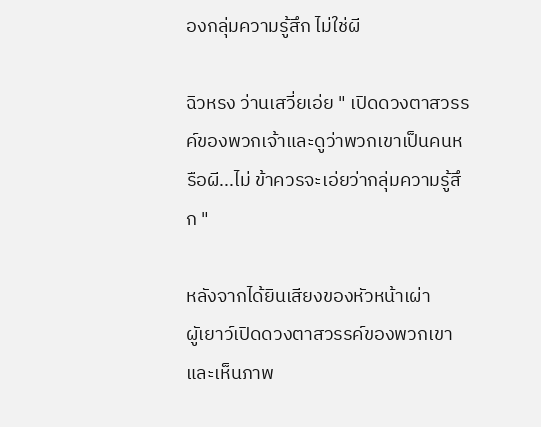องกลุ่มความรู้สึก ไม่ใช่ผี

ฉิวหรง ว่านเสวี่ยเอ่ย " เปิดดวงตาสวรรค์ของพวกเจ้าและดูว่าพวกเขาเป็นคนหรือผี...ไม่ ข้าควรจะเอ่ยว่ากลุ่มความรู้สึก "

หลังจากได้ยินเสียงของหัวหน้าเผ่า ผูัเยาว์เปิดดวงตาสวรรค์ของพวกเขาและเห็นภาพ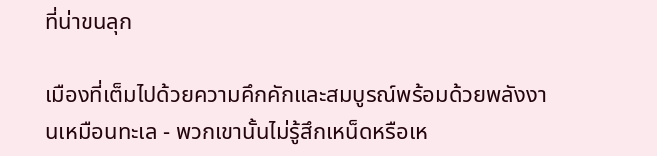ที่น่าขนลุก

เมืองที่เต็มไปด้วยความคึกคักและสมบูรณ์พร้อมด้วยพลังงานเหมือนทะเล - พวกเขานั้นไม่รู้สึกเหน็ดหรือเห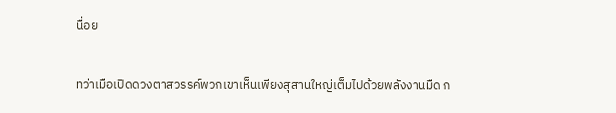นื่อย

ทว่าเมือเปิดดวงตาสวรรค์พวกเขาเห็นเพียงสุสานใหญ่เต็มไปด้วยพลังงานมืด ก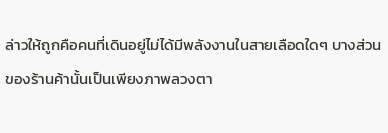ล่าวให้ถูกคือคนที่เดินอยู่ไม่ได้มีพลังงานในสายเลือดใดๆ บางส่วนของร้านค้านั้นเป็นเพียงภาพลวงตา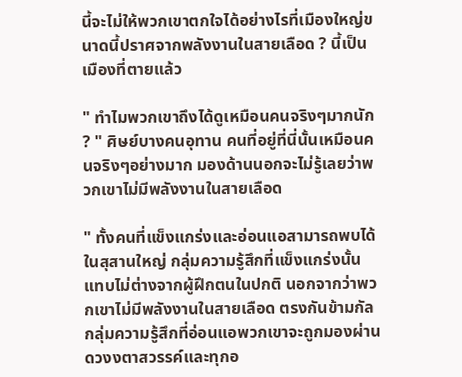นี้จะไม่ให้พวกเขาตกใจได้อย่างไรที่เมืองใหญ่ขนาดนี้ปราศจากพลังงานในสายเลือด ? นี้เป็นเมืองที่ตายแล้ว

" ทำไมพวกเขาถึงได้ดูเหมือนคนจริงๆมากนัก ? " ศิษย์บางคนอุทาน คนที่อยู่ที่นี่นั้นเหมือนคนจริงๆอย่างมาก มองด้านนอกจะไม่รู้เลยว่าพวกเขาไม่มีพลังงานในสายเลือด

" ทั้งคนที่แข็งแกร่งและอ่อนแอสามารถพบได้ในสุสานใหญ่ กลุ่มความรู้สึกที่แข็งแกร่งนั้นแทบไม่ต่างจากผู้ฝึกตนในปกติ นอกจากว่าพวกเขาไม่มีพลังงานในสายเลือด ตรงกันข้ามกัลกลุ่มความรู้สึกที่อ่อนแอพวกเขาจะถูกมองผ่านดวงงตาสวรรค์และทุกอ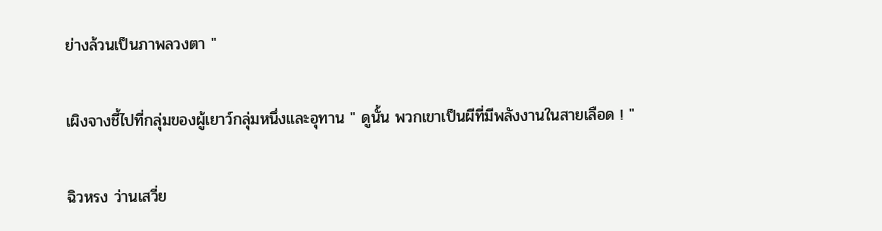ย่างล้วนเป็นภาพลวงตา "

เผิงจางชี้ไปที่กลุ่มของผู้เยาว์กลุ่มหนึ่งและอุทาน " ดูนั้น พวกเขาเป็นผีที่มีพลังงานในสายเลือด ! "

ฉิวหรง ว่านเสวี่ย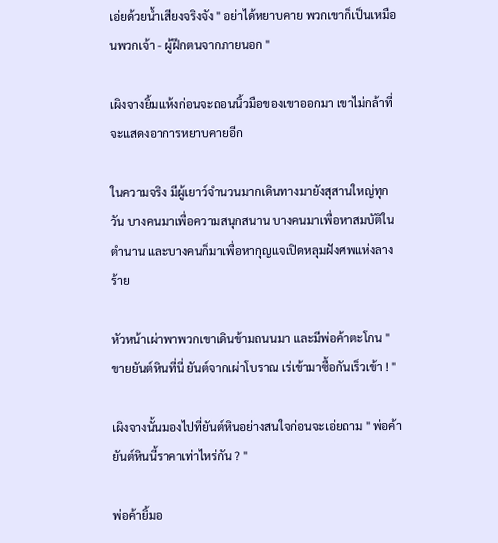เอ่ยด้วยน้ำเสียงจริงจัง " อย่าได้หยาบคาย พวกเขาก็เป็นเหมือนพวกเจ้า - ผู้ฝึกตนจากภายนอก "

เผิงจางยิ้มแห้งก่อนจะถอนนิ้วมือของเขาออกมา เขาไม่กล้าที่จะแสดงอาการหยาบคายอีก

ในความจริง มีผู้เยาว์จำนวนมากเดินทางมายังสุสานใหญ่ทุกวัน บางคนมาเพื่อความสนุกสนาน บางคนมาเพื่อหาสมบัติในตำนาน และบางคนก็มาเพื่อหากุญแจเปิดหลุมฝังศพแห่งลางร้าย

หัวหน้าเผ่าพาพวกเขาเดินข้ามถนนมา และมีพ่อค้าตะโกน " ขายยันต์หินที่นี่ ยันต์จากเผ่าโบราณ เร่เข้ามาซื้อกันเร็วเข้า ! "

เผิงจางนั้นมองไปที่ยันต์หินอย่างสนใจก่อนจะเอ่ยถาม " พ่อค้า ยันต์หินนี้ราคาเท่าไหร่กัน ? "

พ่อค้ายิ้มอ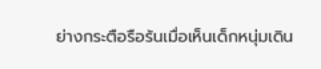ย่างกระตือรือร้นเมื่อเห็นเด็กหนุ่มเดิน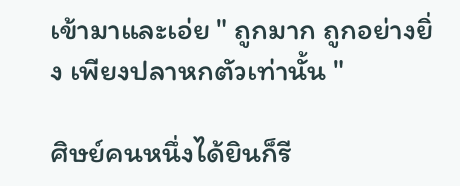เข้ามาและเอ่ย " ถูกมาก ถูกอย่างยิ่ง เพียงปลาหกตัวเท่านั้น "

ศิษย์คนหนึ่งได้ยินก็รี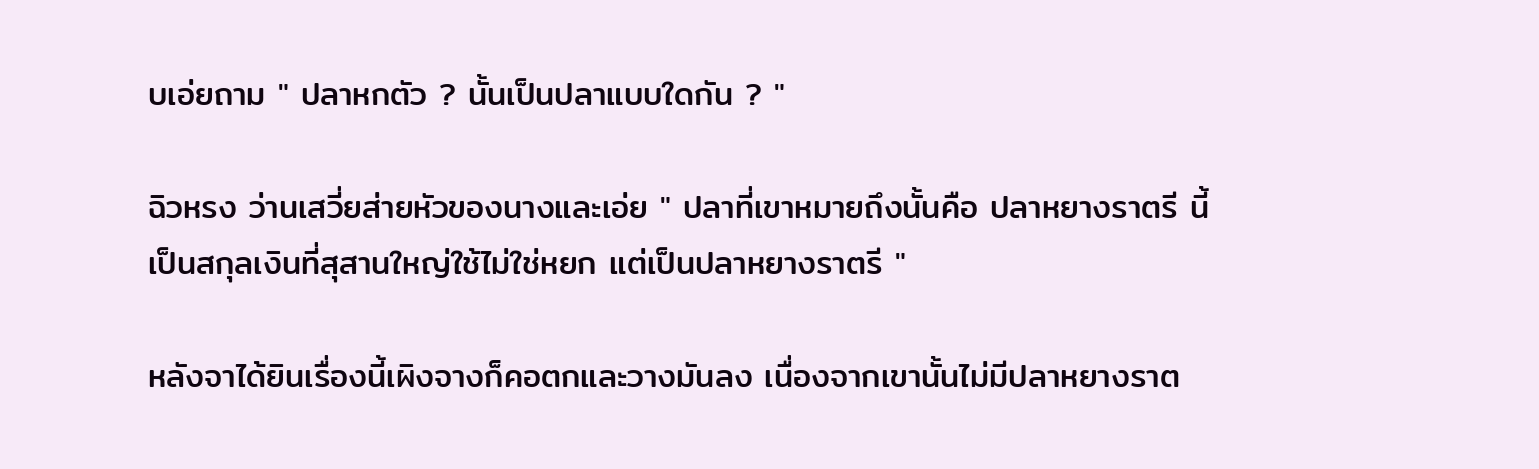บเอ่ยถาม " ปลาหกตัว ? นั้นเป็นปลาแบบใดกัน ? "

ฉิวหรง ว่านเสวี่ยส่ายหัวของนางและเอ่ย " ปลาที่เขาหมายถึงนั้นคือ ปลาหยางราตรี นี้เป็นสกุลเงินที่สุสานใหญ่ใช้ไม่ใช่หยก แต่เป็นปลาหยางราตรี "

หลังจาได้ยินเรื่องนี้เผิงจางก็คอตกและวางมันลง เนื่องจากเขานั้นไม่มีปลาหยางราต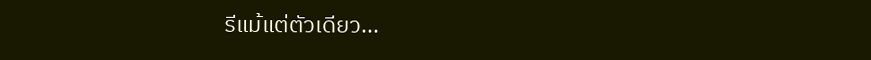รีแม้แต่ตัวเดียว...